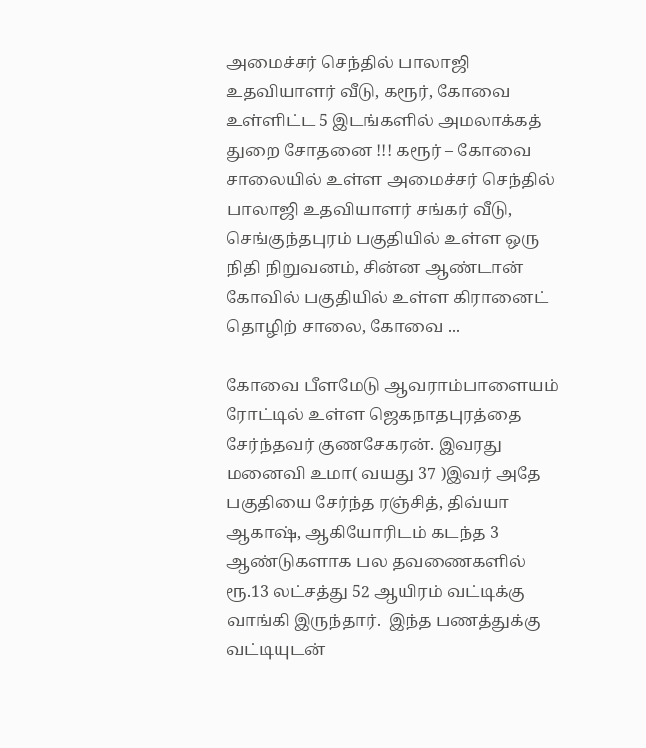அமைச்சர் செந்தில் பாலாஜி உதவியாளர் வீடு, கரூர், கோவை உள்ளிட்ட 5 இடங்களில் அமலாக்கத் துறை சோதனை !!! கரூர் – கோவை சாலையில் உள்ள அமைச்சர் செந்தில் பாலாஜி உதவியாளர் சங்கர் வீடு, செங்குந்தபுரம் பகுதியில் உள்ள ஒரு நிதி நிறுவனம், சின்ன ஆண்டான் கோவில் பகுதியில் உள்ள கிரானைட் தொழிற் சாலை, கோவை ...

கோவை பீளமேடு ஆவராம்பாளையம் ரோட்டில் உள்ள ஜெகநாதபுரத்தை சேர்ந்தவர் குணசேகரன். இவரது மனைவி உமா( வயது 37 )இவர் அதே பகுதியை சேர்ந்த ரஞ்சித், திவ்யா ஆகாஷ், ஆகியோரிடம் கடந்த 3 ஆண்டுகளாக பல தவணைகளில் ரூ.13 லட்சத்து 52 ஆயிரம் வட்டிக்கு வாங்கி இருந்தார்.  இந்த பணத்துக்கு வட்டியுடன்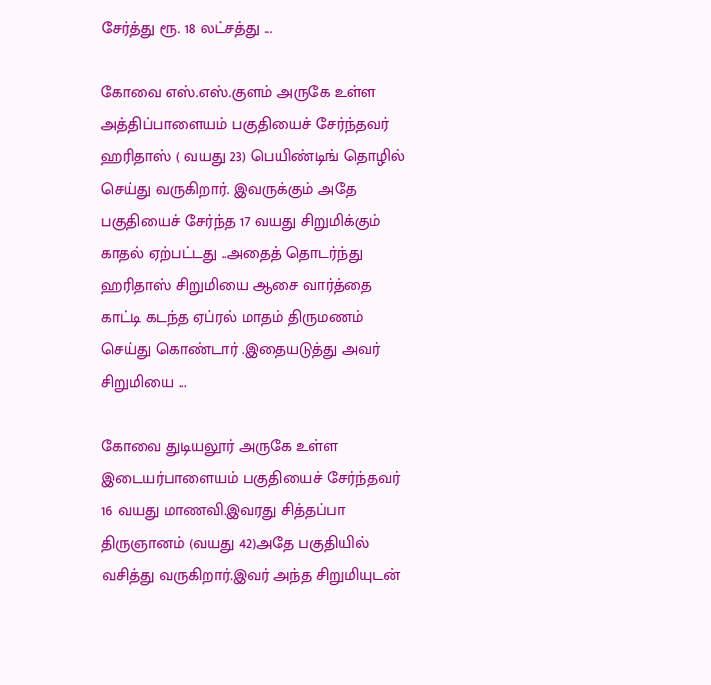சேர்த்து ரூ. 18 லட்சத்து ...

கோவை எஸ்.எஸ்.குளம் அருகே உள்ள அத்திப்பாளையம் பகுதியைச் சேர்ந்தவர் ஹரிதாஸ் ( வயது 23) பெயிண்டிங் தொழில் செய்து வருகிறார். இவருக்கும் அதே பகுதியைச் சேர்ந்த 17 வயது சிறுமிக்கும் காதல் ஏற்பட்டது ..அதைத் தொடர்ந்து ஹரிதாஸ் சிறுமியை ஆசை வார்த்தை காட்டி கடந்த ஏப்ரல் மாதம் திருமணம் செய்து கொண்டார் .இதையடுத்து அவர் சிறுமியை ...

கோவை துடியலூர் அருகே உள்ள இடையர்பாளையம் பகுதியைச் சேர்ந்தவர் 16 வயது மாணவி.இவரது சித்தப்பா திருஞானம் (வயது 42)அதே பகுதியில் வசித்து வருகிறார்.இவர் அந்த சிறுமியுடன்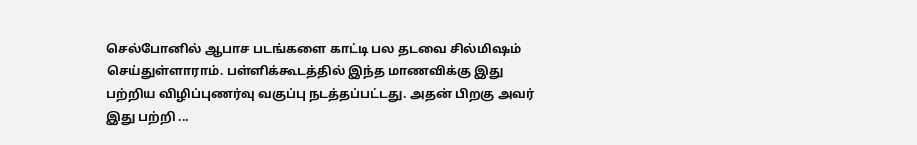செல்போனில் ஆபாச படங்களை காட்டி பல தடவை சில்மிஷம் செய்துள்ளாராம். பள்ளிக்கூடத்தில் இந்த மாணவிக்கு இது பற்றிய விழிப்புணர்வு வகுப்பு நடத்தப்பட்டது. அதன் பிறகு அவர் இது பற்றி ...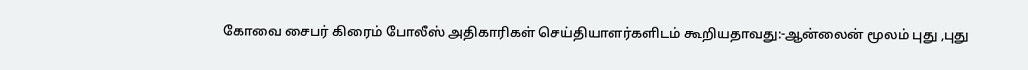கோவை சைபர் கிரைம் போலீஸ் அதிகாரிகள் செய்தியாளர்களிடம் கூறியதாவது:-ஆன்லைன் மூலம் புது ,புது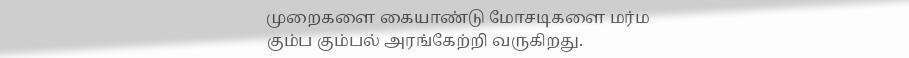முறைகளை கையாண்டு மோசடிகளை மர்ம கும்ப கும்பல் அரங்கேற்றி வருகிறது.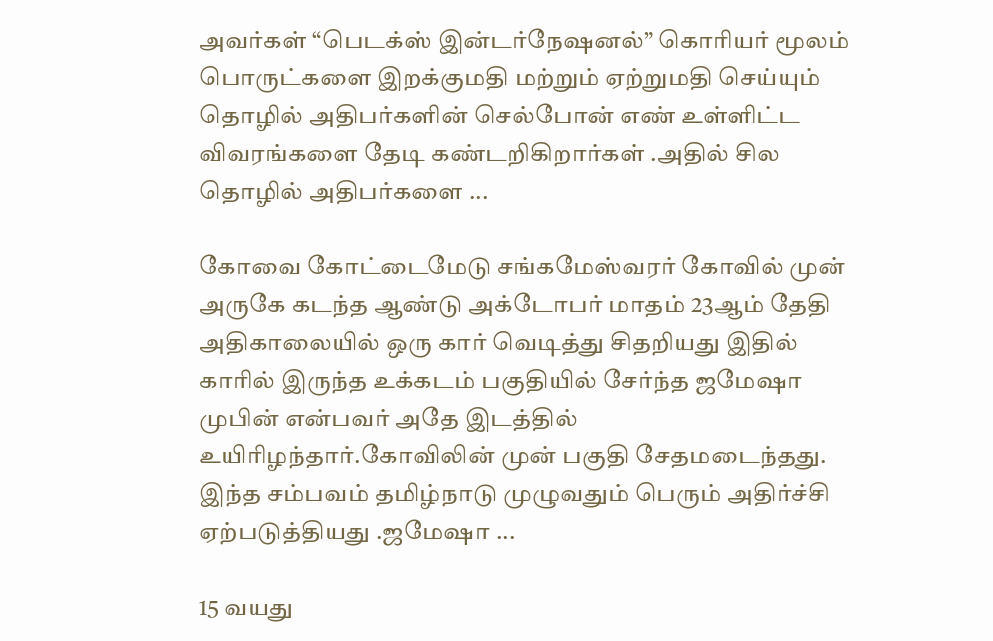அவர்கள் “பெடக்ஸ் இன்டர்நேஷனல்” கொரியர் மூலம் பொருட்களை இறக்குமதி மற்றும் ஏற்றுமதி செய்யும் தொழில் அதிபர்களின் செல்போன் எண் உள்ளிட்ட விவரங்களை தேடி கண்டறிகிறார்கள் .அதில் சில தொழில் அதிபர்களை ...

கோவை கோட்டைமேடு சங்கமேஸ்வரர் கோவில் முன் அருகே கடந்த ஆண்டு அக்டோபர் மாதம் 23ஆம் தேதி அதிகாலையில் ஒரு கார் வெடித்து சிதறியது இதில் காரில் இருந்த உக்கடம் பகுதியில் சேர்ந்த ஜமேஷா முபின் என்பவர் அதே இடத்தில் உயிரிழந்தார்.கோவிலின் முன் பகுதி சேதமடைந்தது. இந்த சம்பவம் தமிழ்நாடு முழுவதும் பெரும் அதிர்ச்சி ஏற்படுத்தியது .ஜமேஷா ...

15 வயது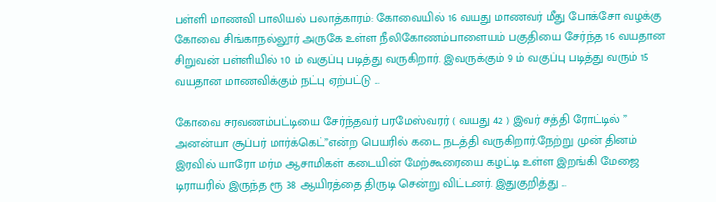பள்ளி மாணவி பாலியல் பலாத்காரம்: கோவையில் 16 வயது மாணவர் மீது போக்சோ வழக்கு கோவை சிங்காநல்லூர் அருகே உள்ள நீலிகோணம்பாளையம் பகுதியை சேர்ந்த 16 வயதான சிறுவன் பள்ளியில் 10 ம் வகுப்பு படித்து வருகிறார். இவருக்கும் 9 ம் வகுப்பு படித்து வரும் 15 வயதான மாணவிக்கும் நட்பு ஏற்பட்டு ...

கோவை சரவணம்பட்டியை சேர்ந்தவர் பரமேஸ்வரர் ( வயது 42 ) இவர் சத்தி ரோட்டில் ” அனன்யா சூப்பர் மார்க்கெட்”என்ற பெயரில் கடை நடத்தி வருகிறார்.நேற்று முன் தினம் இரவில் யாரோ மர்ம ஆசாமிகள் கடையின் மேற்கூரையை கழட்டி உள்ள இறங்கி மேஜை டிராயரில் இருந்த ரூ 38 ஆயிரத்தை திருடி சென்று விட்டனர். இதுகுறித்து ...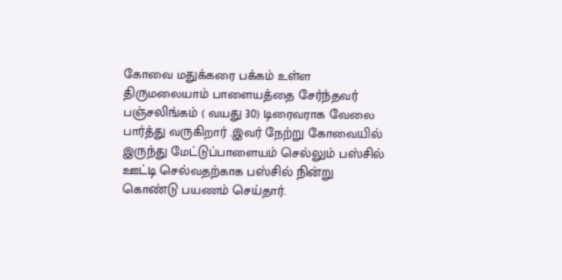கோவை மதுக்கரை பக்கம் உள்ள திருமலையாம் பாளையத்தை சேர்ந்தவர் பஞ்சலிங்கம் ( வயது 30) டிரைவராக வேலை பார்த்து வருகிறார் .இவர் நேற்று கோவையில் இருந்து மேட்டுப்பாளையம் செல்லும் பஸ்சில் ஊட்டி செல்வதற்காக பஸ்சில் நின்று கொண்டு பயணம் செய்தார்.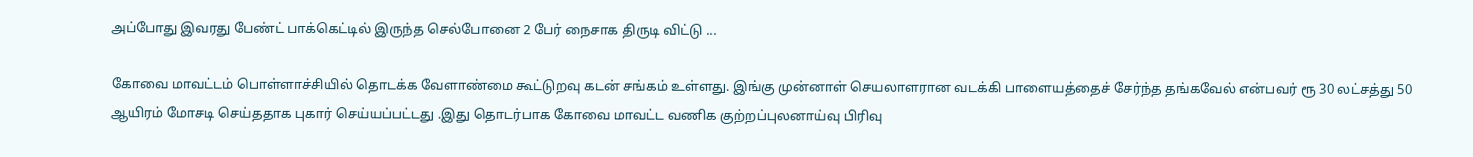அப்போது இவரது பேண்ட் பாக்கெட்டில் இருந்த செல்போனை 2 பேர் நைசாக திருடி விட்டு ...

கோவை மாவட்டம் பொள்ளாச்சியில் தொடக்க வேளாண்மை கூட்டுறவு கடன் சங்கம் உள்ளது. இங்கு முன்னாள் செயலாளரான வடக்கி பாளையத்தைச் சேர்ந்த தங்கவேல் என்பவர் ரூ 30 லட்சத்து 50 ஆயிரம் மோசடி செய்ததாக புகார் செய்யப்பட்டது .இது தொடர்பாக கோவை மாவட்ட வணிக குற்றப்புலனாய்வு பிரிவு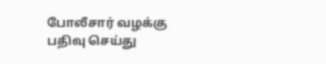போலீசார் வழக்கு பதிவு செய்து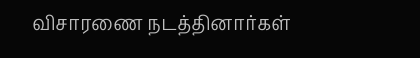விசாரணை நடத்தினார்கள்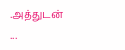.அத்துடன் ...